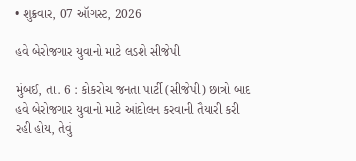• શુક્રવાર, 07 ઑગસ્ટ, 2026

હવે બેરોજગાર યુવાનો માટે લડશે સીજેપી

મુંબઈ, તા. 6 : કોકરોચ જનતા પાર્ટી (સીજેપી) છાત્રો બાદ હવે બેરોજગાર યુવાનો માટે આંદોલન કરવાની તૈયારી કરી રહી હોય, તેવું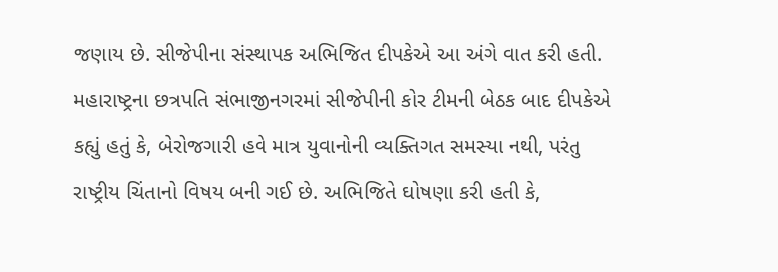જણાય છે. સીજેપીના સંસ્થાપક અભિજિત દીપકેએ આ અંગે વાત કરી હતી. મહારાષ્ટ્રના છત્રપતિ સંભાજીનગરમાં સીજેપીની કોર ટીમની બેઠક બાદ દીપકેએ કહ્યું હતું કે, બેરોજગારી હવે માત્ર યુવાનોની વ્યક્તિગત સમસ્યા નથી, પરંતુ રાષ્ટ્રીય ચિંતાનો વિષય બની ગઈ છે. અભિજિતે ઘોષણા કરી હતી કે,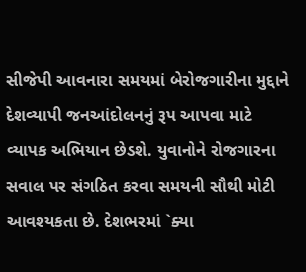સીજેપી આવનારા સમયમાં બેરોજગારીના મુદ્દાને દેશવ્યાપી જનઆંદોલનનું રૂપ આપવા માટે વ્યાપક અભિયાન છેડશે. યુવાનોને રોજગારના સવાલ પર સંગઠિત કરવા સમયની સૌથી મોટી આવશ્યકતા છે. દેશભરમાં `ક્યા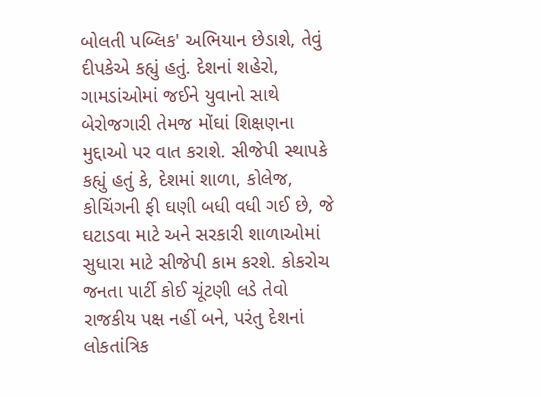બોલતી પબ્લિક' અભિયાન છેડાશે, તેવું દીપકેએ કહ્યું હતું. દેશનાં શહેરો, ગામડાંઓમાં જઈને યુવાનો સાથે બેરોજગારી તેમજ મોંઘાં શિક્ષણના મુદ્દાઓ પર વાત કરાશે. સીજેપી સ્થાપકે કહ્યું હતું કે, દેશમાં શાળા, કોલેજ, કોચિંગની ફી ઘણી બધી વધી ગઈ છે, જે ઘટાડવા માટે અને સરકારી શાળાઓમાં સુધારા માટે સીજેપી કામ કરશે. કોકરોચ જનતા પાર્ટી કોઈ ચૂંટણી લડે તેવો રાજકીય પક્ષ નહીં બને, પરંતુ દેશનાં લોકતાંત્રિક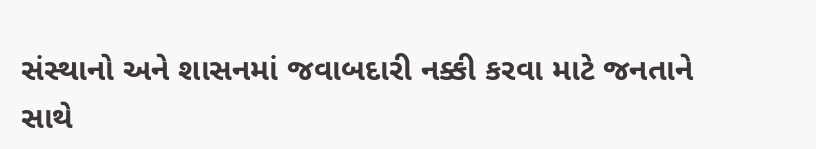સંસ્થાનો અને શાસનમાં જવાબદારી નક્કી કરવા માટે જનતાને સાથે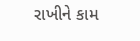રાખીને કામ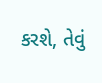કરશે, તેવું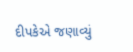દીપકેએ જણાવ્યું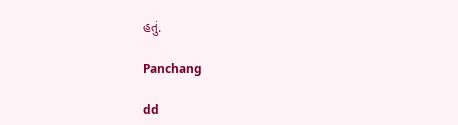હતું.

Panchang

dd